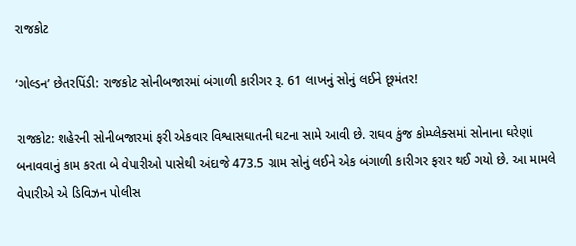રાજકોટ

‘ગોલ્ડન’ છેતરપિંડી: રાજકોટ સોનીબજારમાં બંગાળી કારીગર રૂ. 61 લાખનું સોનું લઈને છૂમંતર!

રાજકોટ: શહેરની સોનીબજારમાં ફરી એકવાર વિશ્વાસઘાતની ઘટના સામે આવી છે. રાઘવ કુંજ કોમ્પ્લેક્સમાં સોનાના ઘરેણાં બનાવવાનું કામ કરતા બે વેપારીઓ પાસેથી અંદાજે 473.5 ગ્રામ સોનું લઈને એક બંગાળી કારીગર ફરાર થઈ ગયો છે. આ મામલે વેપારીએ એ ડિવિઝન પોલીસ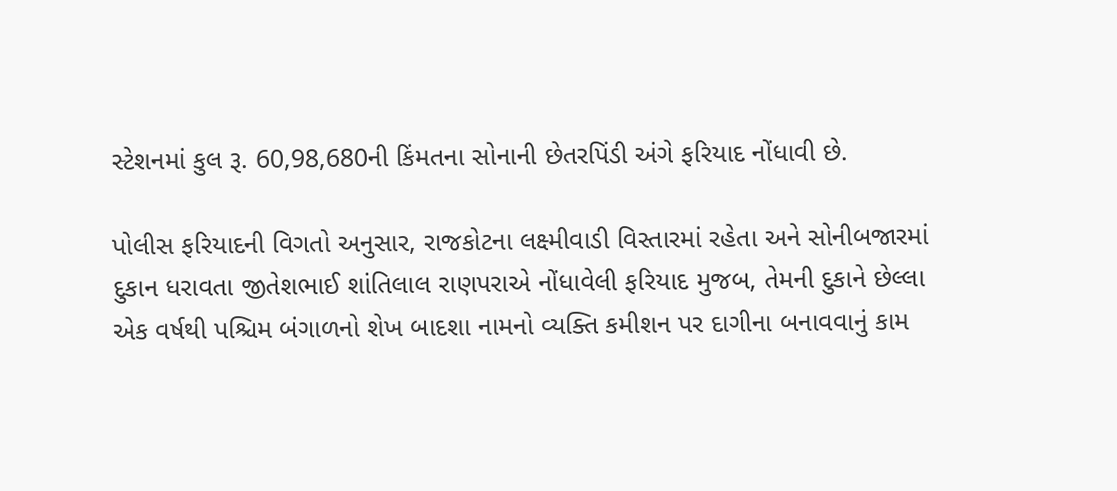સ્ટેશનમાં કુલ રૂ. 60,98,680ની કિંમતના સોનાની છેતરપિંડી અંગે ફરિયાદ નોંધાવી છે.

પોલીસ ફરિયાદની વિગતો અનુસાર, રાજકોટના લક્ષ્મીવાડી વિસ્તારમાં રહેતા અને સોનીબજારમાં દુકાન ધરાવતા જીતેશભાઈ શાંતિલાલ રાણપરાએ નોંધાવેલી ફરિયાદ મુજબ, તેમની દુકાને છેલ્લા એક વર્ષથી પશ્ચિમ બંગાળનો શેખ બાદશા નામનો વ્યક્તિ કમીશન પર દાગીના બનાવવાનું કામ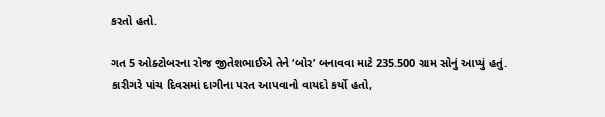કરતો હતો.

ગત 5 ઓક્ટોબરના રોજ જીતેશભાઈએ તેને ‘બોર’ બનાવવા માટે 235.500 ગ્રામ સોનું આપ્યું હતું. કારીગરે પાંચ દિવસમાં દાગીના પરત આપવાનો વાયદો કર્યો હતો,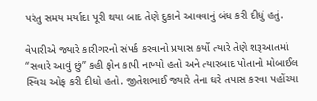પરંતુ સમય મર્યાદા પૂરી થયા બાદ તેણે દુકાને આવવાનું બંધ કરી દીધું હતું.

વેપારીએ જ્યારે કારીગરનો સંપર્ક કરવાનો પ્રયાસ કર્યો ત્યારે તેણે શરૂઆતમાં “સવારે આવું છું” કહી ફોન કાપી નાખ્યો હતો અને ત્યારબાદ પોતાનો મોબાઈલ સ્વિચ ઓફ કરી દીધો હતો. જીતેશભાઈ જ્યારે તેના ઘરે તપાસ કરવા પહોંચ્યા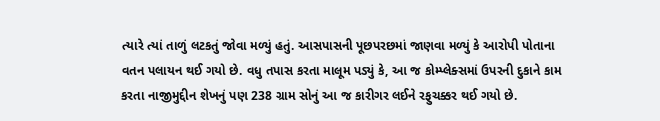ત્યારે ત્યાં તાળું લટકતું જોવા મળ્યું હતું. આસપાસની પૂછપરછમાં જાણવા મળ્યું કે આરોપી પોતાના વતન પલાયન થઈ ગયો છે. વધુ તપાસ કરતા માલૂમ પડ્યું કે, આ જ કોમ્પ્લેક્સમાં ઉપરની દુકાને કામ કરતા નાજીમુદ્દીન શેખનું પણ 238 ગ્રામ સોનું આ જ કારીગર લઈને રફુચક્કર થઈ ગયો છે.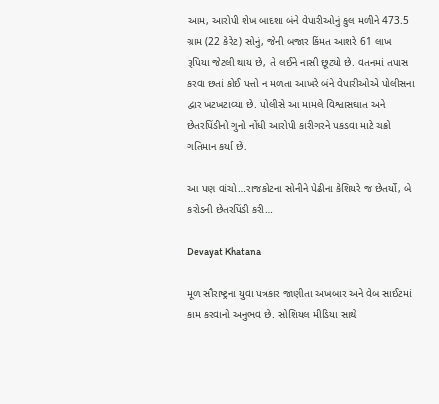આમ, આરોપી શેખ બાદશા બંને વેપારીઓનું કુલ મળીને 473.5 ગ્રામ (22 કેરેટ) સોનું, જેની બજાર કિંમત આશરે 61 લાખ રૂપિયા જેટલી થાય છે, તે લઈને નાસી છૂટ્યો છે. વતનમાં તપાસ કરવા છતાં કોઈ પત્તો ન મળતા આખરે બંને વેપારીઓએ પોલીસના દ્વાર ખટખટાવ્યા છે. પોલીસે આ મામલે વિશ્વાસઘાત અને છેતરપિંડીનો ગુનો નોંધી આરોપી કારીગરને પકડવા માટે ચક્રો ગતિમાન કર્યા છે.

આ પણ વાંચો…રાજકોટના સોનીને પેઢીના કેશિયરે જ છેતર્યો, બે કરોડની છેતરપિંડી કરી…

Devayat Khatana

મૂળ સૌરાષ્ટ્રના યુવા પત્રકાર જાણીતા અખબાર અને વેબ સાઈટમાં કામ કરવાનો અનુભવ છે. સોશિયલ મીડિયા સાથે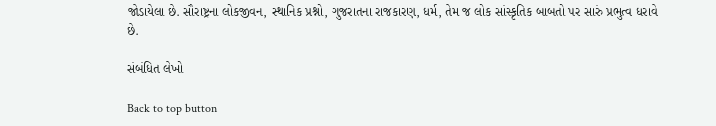જોડાયેલા છે. સૌરાષ્ટ્રના લોકજીવન, સ્થાનિક પ્રશ્નો, ગુજરાતના રાજકારણ, ધર્મ, તેમ જ લોક સાંસ્કૃતિક બાબતો પર સારું પ્રભુત્વ ધરાવે છે.

સંબંધિત લેખો

Back to top button